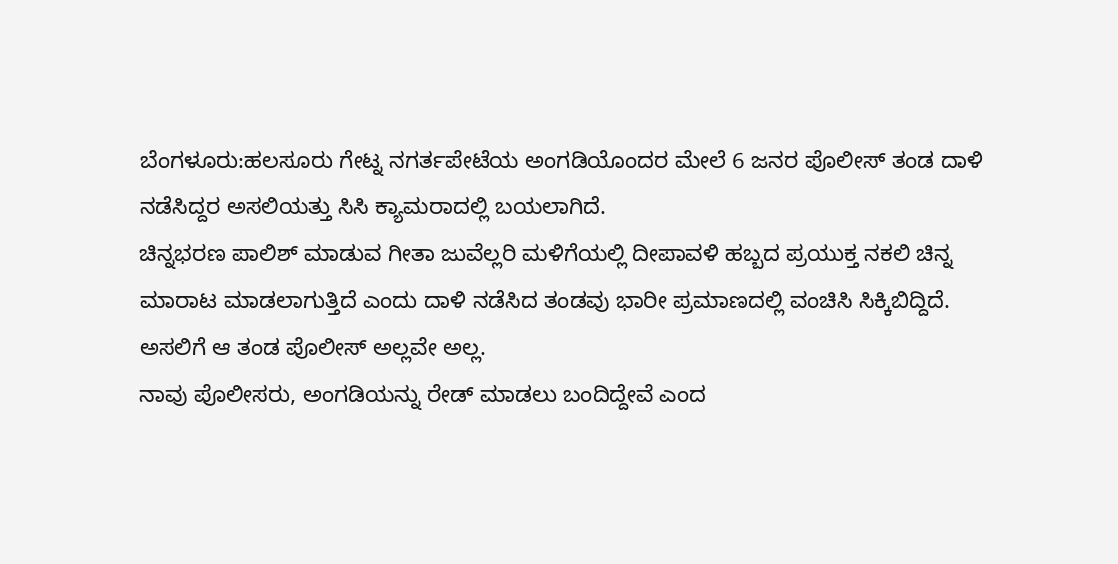ಬೆಂಗಳೂರು:ಹಲಸೂರು ಗೇಟ್ನ ನಗರ್ತಪೇಟೆಯ ಅಂಗಡಿಯೊಂದರ ಮೇಲೆ 6 ಜನರ ಪೊಲೀಸ್ ತಂಡ ದಾಳಿ ನಡೆಸಿದ್ದರ ಅಸಲಿಯತ್ತು ಸಿಸಿ ಕ್ಯಾಮರಾದಲ್ಲಿ ಬಯಲಾಗಿದೆ.
ಚಿನ್ನಭರಣ ಪಾಲಿಶ್ ಮಾಡುವ ಗೀತಾ ಜುವೆಲ್ಲರಿ ಮಳಿಗೆಯಲ್ಲಿ ದೀಪಾವಳಿ ಹಬ್ಬದ ಪ್ರಯುಕ್ತ ನಕಲಿ‌ ಚಿನ್ನ ಮಾರಾಟ ಮಾಡಲಾಗುತ್ತಿದೆ ಎಂದು ದಾಳಿ ನಡೆಸಿದ ತಂಡವು ಭಾರೀ ಪ್ರಮಾಣದಲ್ಲಿ ವಂಚಿಸಿ ಸಿಕ್ಕಿಬಿದ್ದಿದೆ. ಅಸಲಿಗೆ ಆ ತಂಡ ಪೊಲೀಸ್ ಅಲ್ಲವೇ ಅಲ್ಲ.
ನಾವು ಪೊಲೀಸರು, ಅಂಗಡಿಯನ್ನು ರೇಡ್ ಮಾಡಲು ಬಂದಿದ್ದೇವೆ ಎಂದ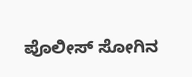ಪೊಲೀಸ್ ಸೋಗಿನ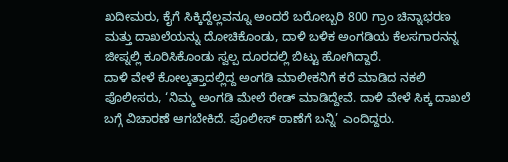ಖದೀಮರು, ಕೈಗೆ ಸಿಕ್ಕಿದ್ದೆಲ್ಲವನ್ನೂ ಅಂದರೆ ಬರೋಬ್ಬರಿ 800 ಗ್ರಾಂ ಚಿನ್ನಾಭರಣ ಮತ್ತು ದಾಖಲೆಯನ್ನು ದೋಚಿಕೊಂಡು, ದಾಳಿ ಬಳಿಕ ಅಂಗಡಿಯ ಕೆಲಸಗಾರನನ್ನ ಜೀಪ್ನಲ್ಲಿ ಕೂರಿಸಿಕೊಂಡು ಸ್ವಲ್ಪ ದೂರದಲ್ಲಿ ಬಿಟ್ಟು ಹೋಗಿದ್ದಾರೆ.
ದಾಳಿ ವೇಳೆ ಕೋಲ್ಕತ್ತಾದಲ್ಲಿದ್ದ ಅಂಗಡಿ ಮಾಲೀಕನಿಗೆ ಕರೆ ಮಾಡಿದ ನಕಲಿ ಪೊಲೀಸರು, ‘ನಿಮ್ಮ ಅಂಗಡಿ‌ ಮೇಲೆ ರೇಡ್ ಮಾಡಿದ್ದೇವೆ. ದಾಳಿ ವೇಳೆ ಸಿಕ್ಕ ದಾಖಲೆ ಬಗ್ಗೆ ವಿಚಾರಣೆ ಆಗಬೇಕಿದೆ. ಪೊಲೀಸ್ ಠಾಣೆಗೆ ಬನ್ನಿ’ ಎಂದಿದ್ದರು.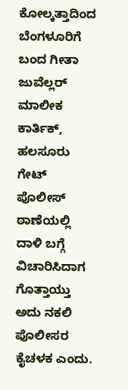ಕೋಲ್ಕತ್ತಾದಿಂದ ಬೆಂಗಳೂರಿಗೆ ಬಂದ ಗೀತಾ ಜುವೆಲ್ಲರ್ ಮಾಲೀಕ ಕಾರ್ತಿಕ್, ಹಲಸೂರು ಗೇಟ್ ಪೊಲೀಸ್ ಠಾಣೆಯಲ್ಲಿ ದಾಳಿ ಬಗ್ಗೆ ವಿಚಾರಿಸಿದಾಗ ಗೊತ್ತಾಯ್ತು ಅದು ನಕಲಿ ಪೊಲೀಸರ ಕೈಚಳಕ ಎಂದು.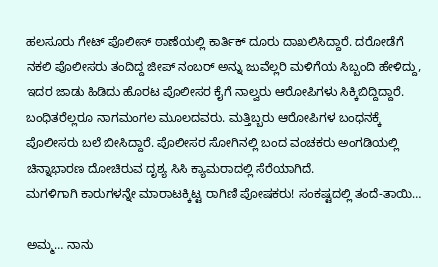ಹಲಸೂರು ಗೇಟ್ ಪೊಲೀಸ್ ಠಾಣೆಯಲ್ಲಿ ಕಾರ್ತಿಕ್ ದೂರು ದಾಖಲಿಸಿದ್ದಾರೆ. ದರೋಡೆಗೆ ನಕಲಿ ಪೊಲೀಸರು ತಂದಿದ್ದ ಜೀಪ್ ನಂಬರ್ ಅನ್ನು ಜುವೆಲ್ಲರಿ ಮಳಿಗೆಯ ಸಿಬ್ಬಂದಿ ಹೇಳಿದ್ದು, ಇದರ ಜಾಡು ಹಿಡಿದು ಹೊರಟ ಪೊಲೀಸರ ಕೈಗೆ ನಾಲ್ವರು ಆರೋಪಿಗಳು ಸಿಕ್ಕಿಬಿದ್ದಿದ್ದಾರೆ. ಬಂಧಿತರೆಲ್ಲರೂ ನಾಗಮಂಗಲ ಮೂಲದವರು. ಮತ್ತಿಬ್ಬರು ಆರೋಪಿಗಳ ಬಂಧನಕ್ಕೆ ಪೊಲೀಸರು ಬಲೆ ಬೀಸಿದ್ದಾರೆ. ಪೊಲೀಸರ ಸೋಗಿನಲ್ಲಿ ಬಂದ ವಂಚಕರು ಅಂಗಡಿಯಲ್ಲಿ ಚಿನ್ನಾಭಾರಣ ದೋಚಿರುವ ದೃಶ್ಯ ಸಿಸಿ ಕ್ಯಾಮರಾದಲ್ಲಿ ಸೆರೆಯಾಗಿದೆ.
ಮಗಳಿಗಾಗಿ ಕಾರುಗಳನ್ನೇ ಮಾರಾಟಕ್ಕಿಟ್ಟ ರಾಗಿಣಿ ಪೋಷಕರು! ಸಂಕಷ್ಟದಲ್ಲಿ ತಂದೆ-ತಾಯಿ…

ಅಮ್ಮ… ನಾನು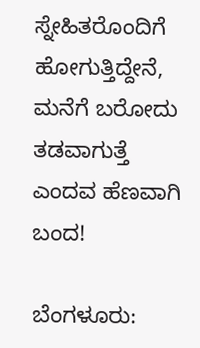ಸ್ನೇಹಿತರೊಂದಿಗೆ ಹೋಗುತ್ತಿದ್ದೇನೆ, ಮನೆಗೆ ಬರೋದು ತಡವಾಗುತ್ತೆ ಎಂದವ ಹೆಣವಾಗಿ ಬಂದ!

ಬೆಂಗಳೂರು: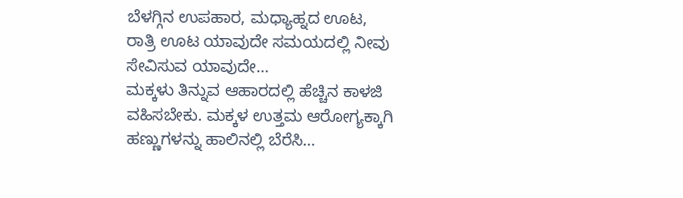ಬೆಳಗ್ಗಿನ ಉಪಹಾರ, ಮಧ್ಯಾಹ್ನದ ಊಟ, ರಾತ್ರಿ ಊಟ ಯಾವುದೇ ಸಮಯದಲ್ಲಿ ನೀವು ಸೇವಿಸುವ ಯಾವುದೇ…
ಮಕ್ಕಳು ತಿನ್ನುವ ಆಹಾರದಲ್ಲಿ ಹೆಚ್ಚಿನ ಕಾಳಜಿ ವಹಿಸಬೇಕು. ಮಕ್ಕಳ ಉತ್ತಮ ಆರೋಗ್ಯಕ್ಕಾಗಿ ಹಣ್ಣುಗಳನ್ನು ಹಾಲಿನಲ್ಲಿ ಬೆರೆಸಿ…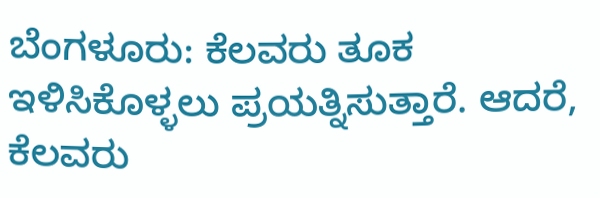ಬೆಂಗಳೂರು: ಕೆಲವರು ತೂಕ ಇಳಿಸಿಕೊಳ್ಳಲು ಪ್ರಯತ್ನಿಸುತ್ತಾರೆ. ಆದರೆ, ಕೆಲವರು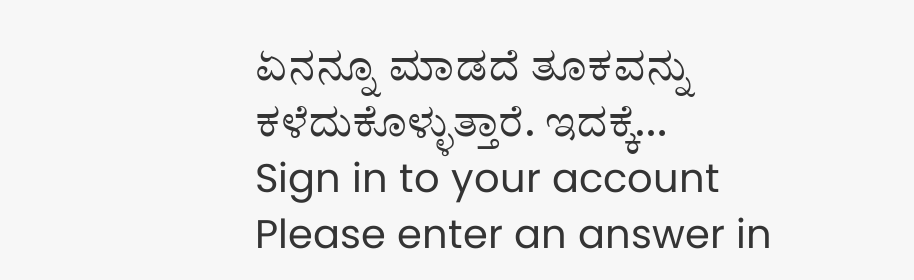ಏನನ್ನೂ ಮಾಡದೆ ತೂಕವನ್ನು ಕಳೆದುಕೊಳ್ಳುತ್ತಾರೆ. ಇದಕ್ಕೆ…
Sign in to your account
Please enter an answer in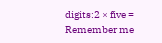digits:2 × five =
Remember me